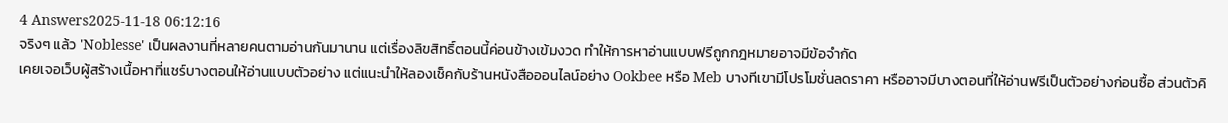4 Answers2025-11-18 06:12:16
จริงๆ แล้ว 'Noblesse' เป็นผลงานที่หลายคนตามอ่านกันมานาน แต่เรื่องลิขสิทธิ์ตอนนี้ค่อนข้างเข้มงวด ทำให้การหาอ่านแบบฟรีถูกกฎหมายอาจมีข้อจำกัด
เคยเจอเว็บผู้สร้างเนื้อหาที่แชร์บางตอนให้อ่านแบบตัวอย่าง แต่แนะนำให้ลองเช็คกับร้านหนังสือออนไลน์อย่าง Ookbee หรือ Meb บางทีเขามีโปรโมชั่นลดราคา หรืออาจมีบางตอนที่ให้อ่านฟรีเป็นตัวอย่างก่อนซื้อ ส่วนตัวคิ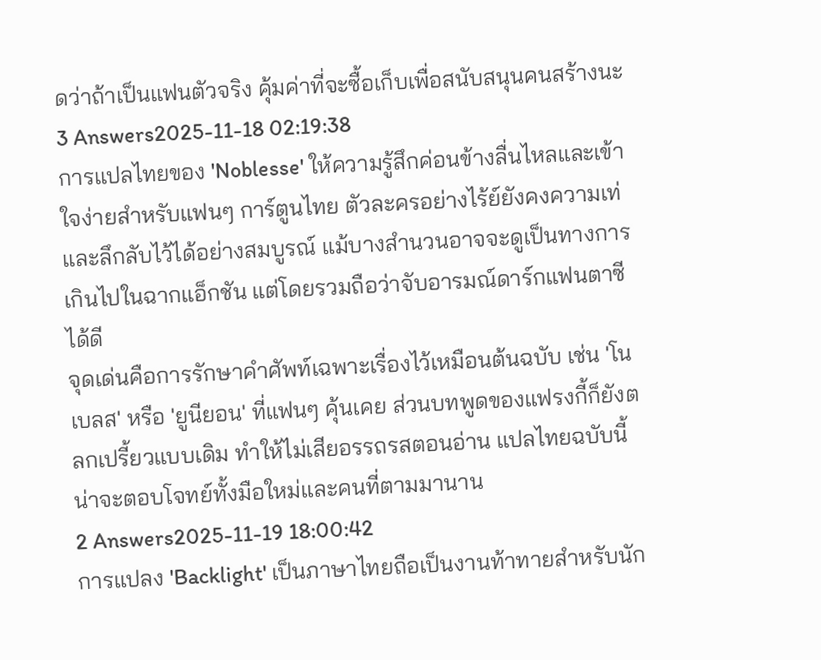ดว่าถ้าเป็นแฟนตัวจริง คุ้มค่าที่จะซื้อเก็บเพื่อสนับสนุนคนสร้างนะ
3 Answers2025-11-18 02:19:38
การแปลไทยของ 'Noblesse' ให้ความรู้สึกค่อนข้างลื่นไหลและเข้าใจง่ายสำหรับแฟนๆ การ์ตูนไทย ตัวละครอย่างไร้ย์ยังคงความเท่และลึกลับไว้ได้อย่างสมบูรณ์ แม้บางสำนวนอาจจะดูเป็นทางการเกินไปในฉากแอ็กชัน แต่โดยรวมถือว่าจับอารมณ์ดาร์กแฟนตาซีได้ดี
จุดเด่นคือการรักษาคำศัพท์เฉพาะเรื่องไว้เหมือนต้นฉบับ เช่น 'โนเบลส' หรือ 'ยูนียอน' ที่แฟนๆ คุ้นเคย ส่วนบทพูดของแฟรงกี้ก็ยังตลกเปรี้ยวแบบเดิม ทำให้ไม่เสียอรรถรสตอนอ่าน แปลไทยฉบับนี้น่าจะตอบโจทย์ทั้งมือใหม่และคนที่ตามมานาน
2 Answers2025-11-19 18:00:42
การแปลง 'Backlight' เป็นภาษาไทยถือเป็นงานท้าทายสำหรับนัก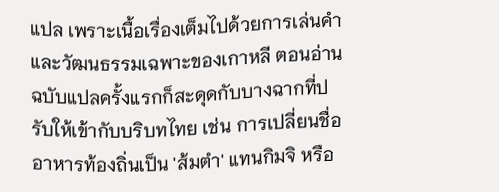แปล เพราะเนื้อเรื่องเต็มไปด้วยการเล่นคำและวัฒนธรรมเฉพาะของเกาหลี ตอนอ่านฉบับแปลครั้งแรกก็สะดุดกับบางฉากที่ปรับให้เข้ากับบริบทไทย เช่น การเปลี่ยนชื่ออาหารท้องถิ่นเป็น 'ส้มตำ' แทนกิมจิ หรือ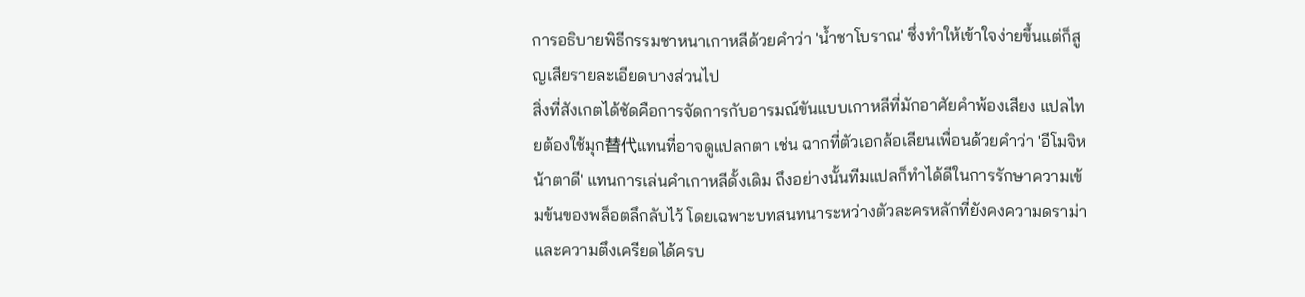การอธิบายพิธีกรรมชาหนาเกาหลีด้วยคำว่า 'น้ำชาโบราณ' ซึ่งทำให้เข้าใจง่ายขึ้นแต่ก็สูญเสียรายละเอียดบางส่วนไป
สิ่งที่สังเกตได้ชัดคือการจัดการกับอารมณ์ขันแบบเกาหลีที่มักอาศัยคำพ้องเสียง แปลไทยต้องใช้มุก替代แทนที่อาจดูแปลกตา เช่น ฉากที่ตัวเอกล้อเลียนเพื่อนด้วยคำว่า 'อีโมจิหน้าตาดี' แทนการเล่นคำเกาหลีดั้งเดิม ถึงอย่างนั้นทีมแปลก็ทำได้ดีในการรักษาความเข้มข้นของพล็อตลึกลับไว้ โดยเฉพาะบทสนทนาระหว่างตัวละครหลักที่ยังคงความดราม่าและความตึงเครียดได้ครบ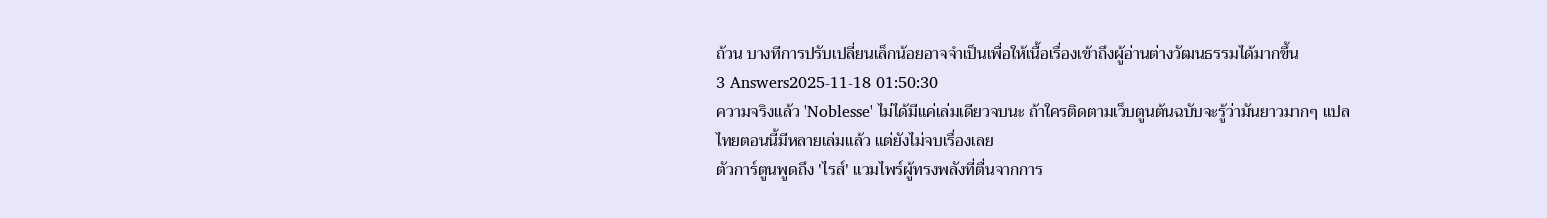ถ้วน บางทีการปรับเปลี่ยนเล็กน้อยอาจจำเป็นเพื่อให้เนื้อเรื่องเข้าถึงผู้อ่านต่างวัฒนธรรมได้มากขึ้น
3 Answers2025-11-18 01:50:30
ความจริงแล้ว 'Noblesse' ไม่ได้มีแค่เล่มเดียวจบนะ ถ้าใครติดตามเว็บตูนต้นฉบับจะรู้ว่ามันยาวมากๆ แปลไทยตอนนี้มีหลายเล่มแล้ว แต่ยังไม่จบเรื่องเลย
ตัวการ์ตูนพูดถึง 'ไรส์' แวมไพร์ผู้ทรงพลังที่ตื่นจากการ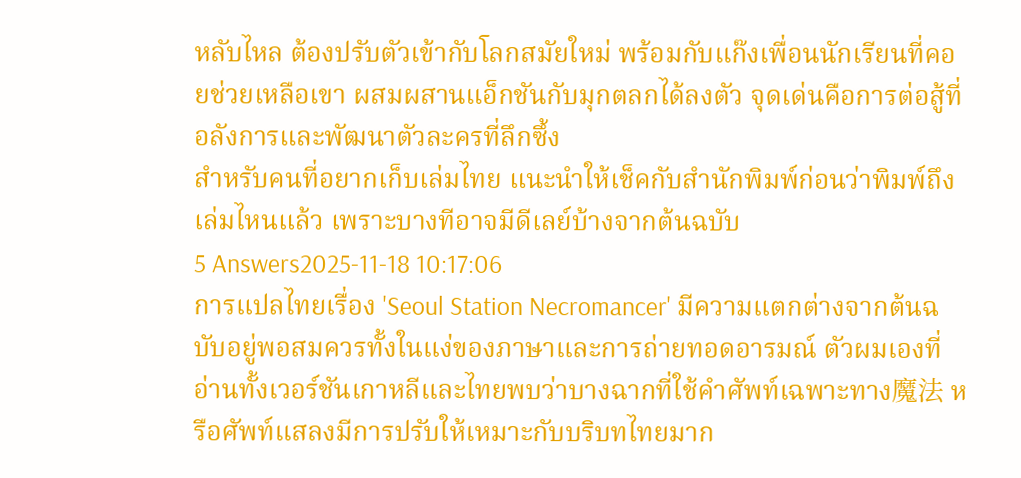หลับไหล ต้องปรับตัวเข้ากับโลกสมัยใหม่ พร้อมกับแก๊งเพื่อนนักเรียนที่คอยช่วยเหลือเขา ผสมผสานแอ็กชันกับมุกตลกได้ลงตัว จุดเด่นคือการต่อสู้ที่อลังการและพัฒนาตัวละครที่ลึกซึ้ง
สำหรับคนที่อยากเก็บเล่มไทย แนะนำให้เช็คกับสำนักพิมพ์ก่อนว่าพิมพ์ถึงเล่มไหนแล้ว เพราะบางทีอาจมีดีเลย์บ้างจากต้นฉบับ
5 Answers2025-11-18 10:17:06
การแปลไทยเรื่อง 'Seoul Station Necromancer' มีความแตกต่างจากต้นฉบับอยู่พอสมควรทั้งในแง่ของภาษาและการถ่ายทอดอารมณ์ ตัวผมเองที่อ่านทั้งเวอร์ชันเกาหลีและไทยพบว่าบางฉากที่ใช้คำศัพท์เฉพาะทาง魔法 หรือศัพท์แสลงมีการปรับให้เหมาะกับบริบทไทยมาก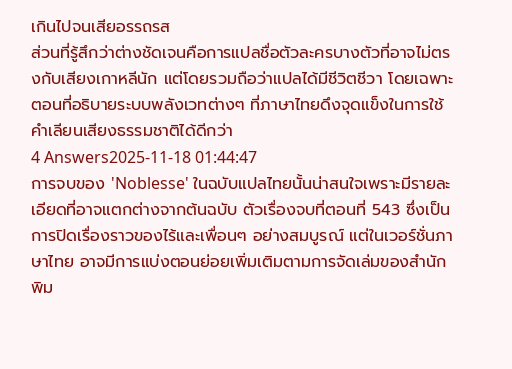เกินไปจนเสียอรรถรส
ส่วนที่รู้สึกว่าต่างชัดเจนคือการแปลชื่อตัวละครบางตัวที่อาจไม่ตรงกับเสียงเกาหลีนัก แต่โดยรวมถือว่าแปลได้มีชีวิตชีวา โดยเฉพาะตอนที่อธิบายระบบพลังเวทต่างๆ ที่ภาษาไทยดึงจุดแข็งในการใช้คำเลียนเสียงธรรมชาติได้ดีกว่า
4 Answers2025-11-18 01:44:47
การจบของ 'Noblesse' ในฉบับแปลไทยนั้นน่าสนใจเพราะมีรายละเอียดที่อาจแตกต่างจากต้นฉบับ ตัวเรื่องจบที่ตอนที่ 543 ซึ่งเป็นการปิดเรื่องราวของไร้และเพื่อนๆ อย่างสมบูรณ์ แต่ในเวอร์ชั่นภาษาไทย อาจมีการแบ่งตอนย่อยเพิ่มเติมตามการจัดเล่มของสำนักพิม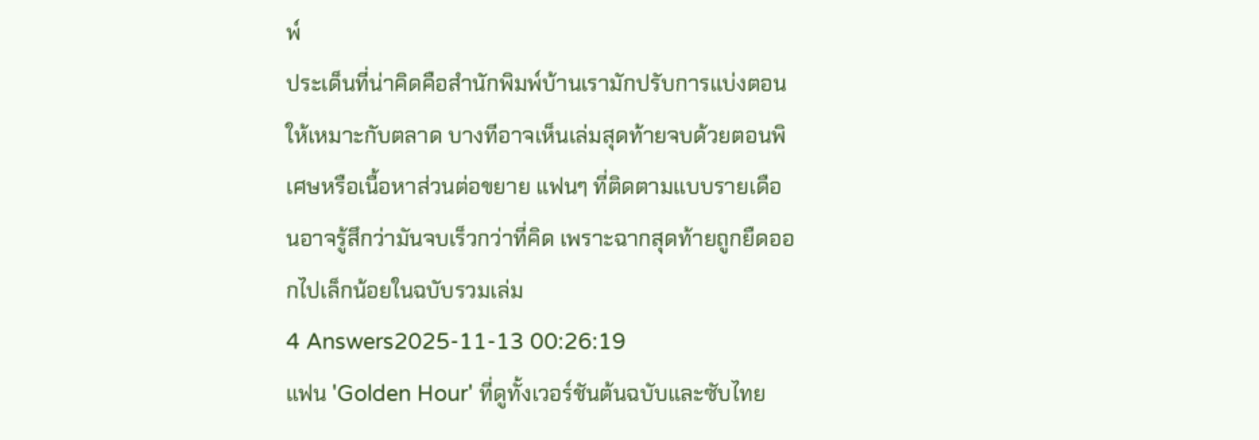พ์
ประเด็นที่น่าคิดคือสำนักพิมพ์บ้านเรามักปรับการแบ่งตอนให้เหมาะกับตลาด บางทีอาจเห็นเล่มสุดท้ายจบด้วยตอนพิเศษหรือเนื้อหาส่วนต่อขยาย แฟนๆ ที่ติดตามแบบรายเดือนอาจรู้สึกว่ามันจบเร็วกว่าที่คิด เพราะฉากสุดท้ายถูกยืดออกไปเล็กน้อยในฉบับรวมเล่ม
4 Answers2025-11-13 00:26:19
แฟน 'Golden Hour' ที่ดูทั้งเวอร์ชันต้นฉบับและซับไทย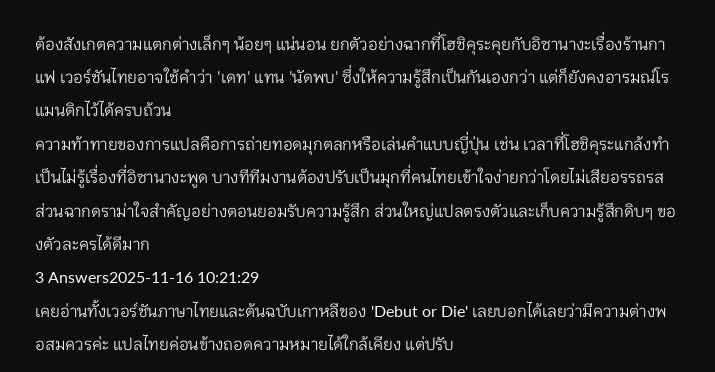ต้องสังเกตความแตกต่างเล็กๆ น้อยๆ แน่นอน ยกตัวอย่างฉากที่โฮชิคุระคุยกับอิซานางะเรื่องร้านกาแฟ เวอร์ชันไทยอาจใช้คำว่า 'เดท' แทน 'นัดพบ' ซึ่งให้ความรู้สึกเป็นกันเองกว่า แต่ก็ยังคงอารมณ์โรแมนติกไว้ได้ครบถ้วน
ความท้าทายของการแปลคือการถ่ายทอดมุกตลกหรือเล่นคำแบบญี่ปุ่น เช่น เวลาที่โฮชิคุระแกล้งทำเป็นไม่รู้เรื่องที่อิซานางะพูด บางทีทีมงานต้องปรับเป็นมุกที่คนไทยเข้าใจง่ายกว่าโดยไม่เสียอรรถรส ส่วนฉากดราม่าใจสำคัญอย่างตอนยอมรับความรู้สึก ส่วนใหญ่แปลตรงตัวและเก็บความรู้สึกดิบๆ ของตัวละครได้ดีมาก
3 Answers2025-11-16 10:21:29
เคยอ่านทั้งเวอร์ชันภาษาไทยและต้นฉบับเกาหลีของ 'Debut or Die' เลยบอกได้เลยว่ามีความต่างพอสมควรค่ะ แปลไทยค่อนข้างถอดความหมายได้ใกล้เคียง แต่ปรับ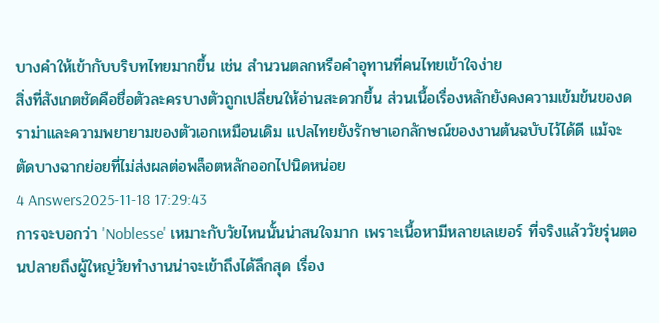บางคำให้เข้ากับบริบทไทยมากขึ้น เช่น สำนวนตลกหรือคำอุทานที่คนไทยเข้าใจง่าย
สิ่งที่สังเกตชัดคือชื่อตัวละครบางตัวถูกเปลี่ยนให้อ่านสะดวกขึ้น ส่วนเนื้อเรื่องหลักยังคงความเข้มข้นของดราม่าและความพยายามของตัวเอกเหมือนเดิม แปลไทยยังรักษาเอกลักษณ์ของงานต้นฉบับไว้ได้ดี แม้จะตัดบางฉากย่อยที่ไม่ส่งผลต่อพล็อตหลักออกไปนิดหน่อย
4 Answers2025-11-18 17:29:43
การจะบอกว่า 'Noblesse' เหมาะกับวัยไหนนั้นน่าสนใจมาก เพราะเนื้อหามีหลายเลเยอร์ ที่จริงแล้ววัยรุ่นตอนปลายถึงผู้ใหญ่วัยทำงานน่าจะเข้าถึงได้ลึกสุด เรื่อง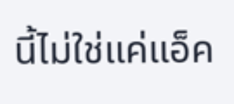นี้ไม่ใช่แค่แอ็ค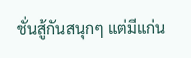ชั่นสู้กันสนุกๆ แต่มีแก่น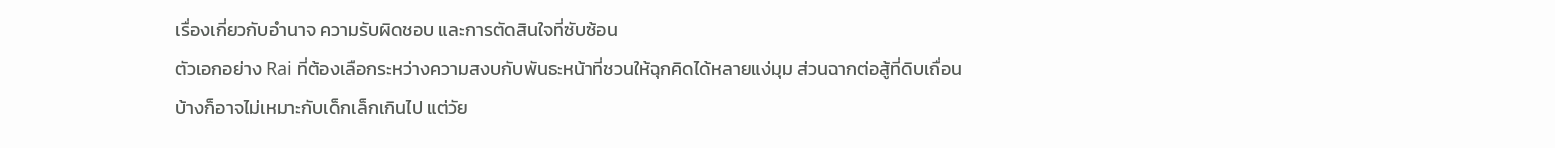เรื่องเกี่ยวกับอำนาจ ความรับผิดชอบ และการตัดสินใจที่ซับซ้อน
ตัวเอกอย่าง Rai ที่ต้องเลือกระหว่างความสงบกับพันธะหน้าที่ชวนให้ฉุกคิดได้หลายแง่มุม ส่วนฉากต่อสู้ที่ดิบเถื่อนบ้างก็อาจไม่เหมาะกับเด็กเล็กเกินไป แต่วัย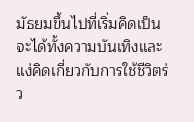มัธยมขึ้นไปที่เริ่มคิดเป็นจะได้ทั้งความบันเทิงและแง่คิดเกี่ยวกับการใช้ชีวิตร่ว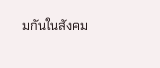มกันในสังคม